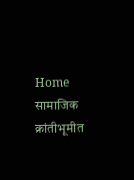Home सामाजिक क्रांतीभूमीत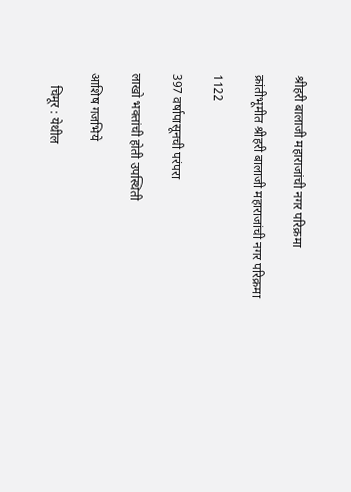श्रीहरी बालाजी महाराजांची नगर परिक्रमा

क्रांतीभूमीत श्रीहरी बालाजी महाराजांची नगर परिक्रमा

1122

397 वर्षापासूनची परंपरा

लाखो भक्तांची होती उपस्थिती

आशिष गजभिये

    चिमूर : येथील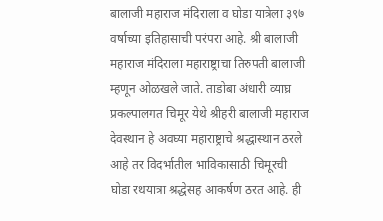बालाजी महाराज मंदिराला व घोडा यात्रेला ३९७ वर्षाच्या इतिहासाची परंपरा आहे. श्री बालाजी महाराज मंदिराला महाराष्ट्राचा तिरुपती बालाजी म्हणून ओळखले जाते. ताडोबा अंधारी व्याघ्र प्रकल्पालगत चिमूर येथे श्रीहरी बालाजी महाराज देवस्थान हे अवघ्या महाराष्ट्राचे श्रद्धास्थान ठरले आहे तर विदर्भातील भाविकासाठी चिमूरची घोडा रथयात्रा श्रद्धेसह आकर्षण ठरत आहे. ही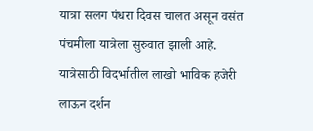यात्रा सलग पंधरा दिवस चालत असून वसंत पंचमीला यात्रेला सुरुवात झाली आहे. यात्रेसाठी विदर्भातील लाखो भाविक हजेरी लाऊन दर्शन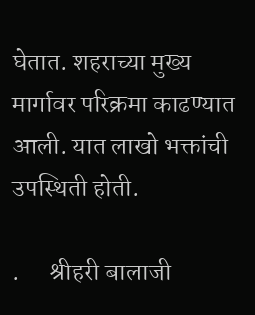घेतात. शहराच्या मुख्य मार्गावर परिक्रमा काढण्यात आली. यात लाखो भक्तांची उपस्थिती होती.

.      श्रीहरी बालाजी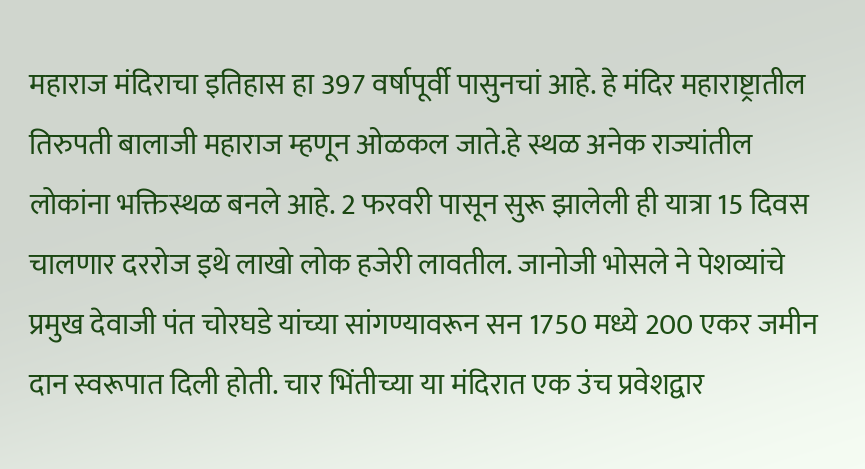महाराज मंदिराचा इतिहास हा 397 वर्षापूर्वी पासुनचां आहे. हे मंदिर महाराष्ट्रातील तिरुपती बालाजी महाराज म्हणून ओळकल जाते.हे स्थळ अनेक राज्यांतील लोकांना भक्तिस्थळ बनले आहे. 2 फरवरी पासून सुरू झालेली ही यात्रा 15 दिवस चालणार दररोज इथे लाखो लोक हजेरी लावतील. जानोजी भोसले ने पेशव्यांचे प्रमुख देवाजी पंत चोरघडे यांच्या सांगण्यावरून सन 1750 मध्ये 200 एकर जमीन दान स्वरूपात दिली होती. चार भिंतीच्या या मंदिरात एक उंच प्रवेशद्वार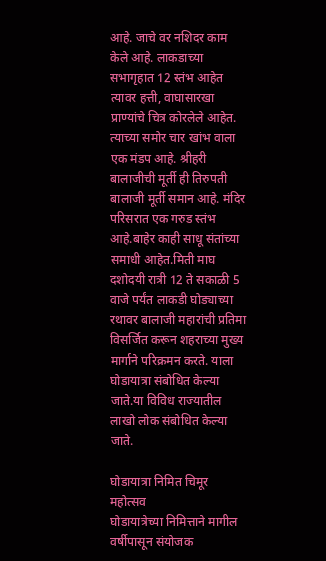आहे. जाचे वर नशिदर काम केले आहे. लाकडाच्या सभागृहात 12 स्तंभ आहेत त्यावर हत्ती, वाघासारखा प्राण्यांचे चित्र कोरलेले आहेत. त्याच्या समोर चार खांभ वाला एक मंडप आहे. श्रीहरी बालाजीची मूर्ती ही तिरुपती बालाजी मूर्ती समान आहे. मंदिर परिसरात एक गरुड स्तंभ आहे.बाहेर काही साधू संतांच्या समाधी आहेत.मिती माघ दशोदयी रात्री 12 ते सकाळी 5 वाजे पर्यंत लाकडी घोड्याच्या रथावर बालाजी महारांची प्रतिमा विसर्जित करून शहराच्या मुख्य मार्गाने परिक्रमन करते. याला घोडायात्रा संबोधित केल्या जाते.या विविध राज्यातील लाखो लोक संबोधित केल्या जाते.

घोडायात्रा निमित चिमूर महोत्सव                                                                                                                                                     घोडायात्रेच्या निमित्ताने मागील वर्षीपासून संयोजक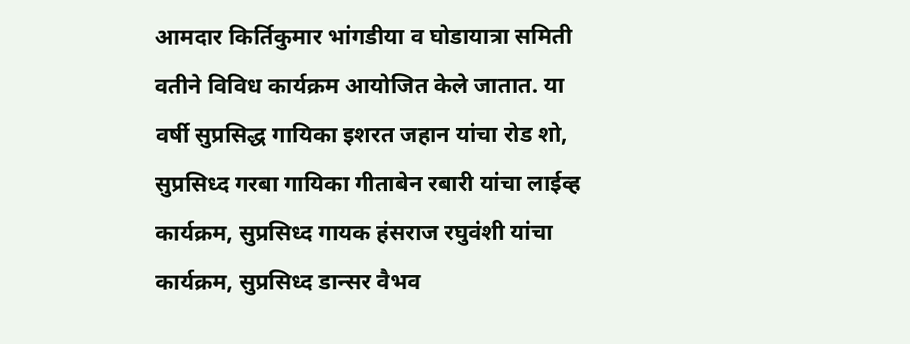आमदार किर्तिकुमार भांगडीया व घोडायात्रा समिती वतीने विविध कार्यक्रम आयोजित केले जातात. या वर्षी सुप्रसिद्ध गायिका इशरत जहान यांचा रोड शो, सुप्रसिध्द गरबा गायिका गीताबेन रबारी यांचा लाईव्ह कार्यक्रम, सुप्रसिध्द गायक हंसराज रघुवंशी यांचा कार्यक्रम, सुप्रसिध्द डान्सर वैभव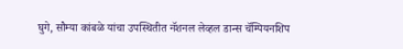घुगे, सौम्या कांबळे यांचा उपस्थितीत नॅशनल लेव्हल डान्स चॅम्पियनशिप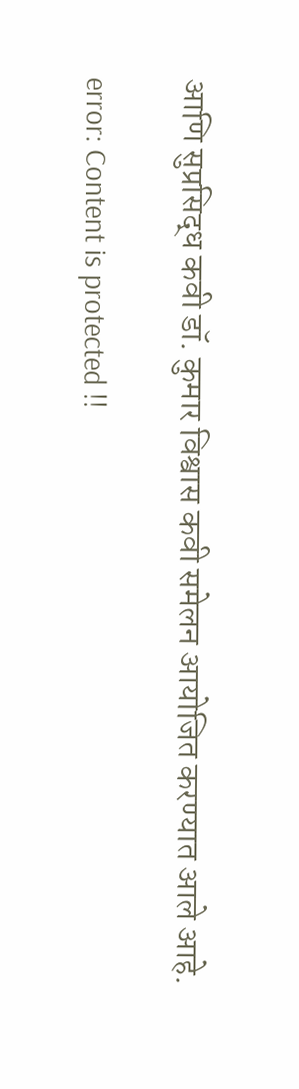आणि सुप्रसिद्ध कवी डॉ. कुमार विश्वास कवी समेलन आयोजित करण्यात आले आहे.

error: Content is protected !!